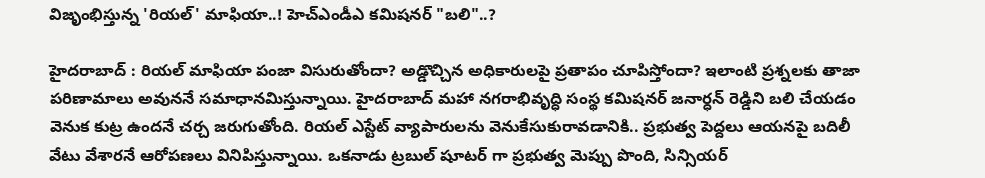విజృంభిస్తున్న 'రియల్' మాఫియా..! హెచ్ఎండీఎ కమిషనర్ "బలి"..?

హైదరాబాద్ : రియల్ మాఫియా పంజా విసురుతోందా? అడ్డొచ్చిన అధికారులపై ప్రతాపం చూపిస్తోందా? ఇలాంటి ప్రశ్నలకు తాజా పరిణామాలు అవుననే సమాధానమిస్తున్నాయి. హైదరాబాద్‌ మహా నగరాభివృద్ధి సంస్థ కమిషనర్ జనార్ధన్ రెడ్డిని బలి చేయడం వెనుక కుట్ర ఉందనే చర్చ జరుగుతోంది. రియల్ ఎస్టేట్ వ్యాపారులను వెనుకేసుకురావడానికి.. ప్రభుత్వ పెద్దలు ఆయనపై బదిలీ వేటు వేశారనే ఆరోపణలు వినిపిస్తున్నాయి. ఒకనాడు ట్రబుల్ షూటర్ గా ప్రభుత్వ మెప్పు పొంది, సిన్సియర్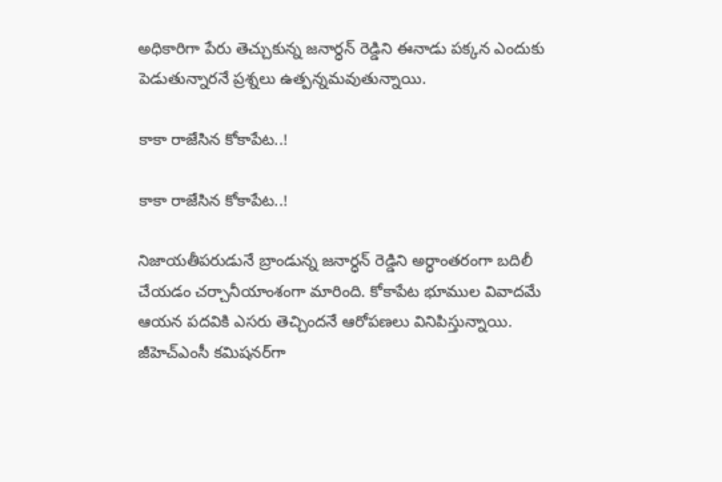అధికారిగా పేరు తెచ్చుకున్న జనార్ధన్ రెడ్డిని ఈనాడు పక్కన ఎందుకు పెడుతున్నారనే ప్రశ్నలు ఉత్పన్నమవుతున్నాయి.

కాకా రాజేసిన కోకాపేట..!

కాకా రాజేసిన కోకాపేట..!

నిజాయతీపరుడునే బ్రాండున్న జనార్ధన్ రెడ్డిని అర్ధాంతరంగా బదిలీ చేయడం చర్చానీయాంశంగా మారింది. కోకాపేట భూముల వివాదమే ఆయన పదవికి ఎసరు తెచ్చిందనే ఆరోపణలు వినిపిస్తున్నాయి. జీహెచ్‌ఎంసీ కమిషనర్‌గా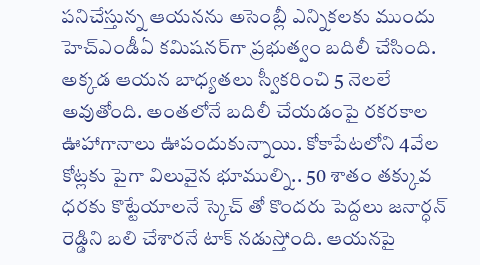పనిచేస్తున్న ఆయనను అసెంబ్లీ ఎన్నికలకు ముందు హెచ్‌ఎండీఏ కమిషనర్‌గా ప్రభుత్వం బదిలీ చేసింది. అక్కడ ఆయన బాధ్యతలు స్వీకరించి 5 నెలలే అవుతోంది. అంతలోనే బదిలీ చేయడంపై రకరకాల ఊహాగానాలు ఊపందుకున్నాయి. కోకాపేటలోని 4వేల కోట్లకు పైగా విలువైన భూముల్ని.. 50 శాతం తక్కువ ధరకు కొట్టేయాలనే స్కెచ్ తో కొందరు పెద్దలు జనార్ధన్ రెడ్డిని బలి చేశారనే టాక్ నడుస్తోంది. ఆయనపై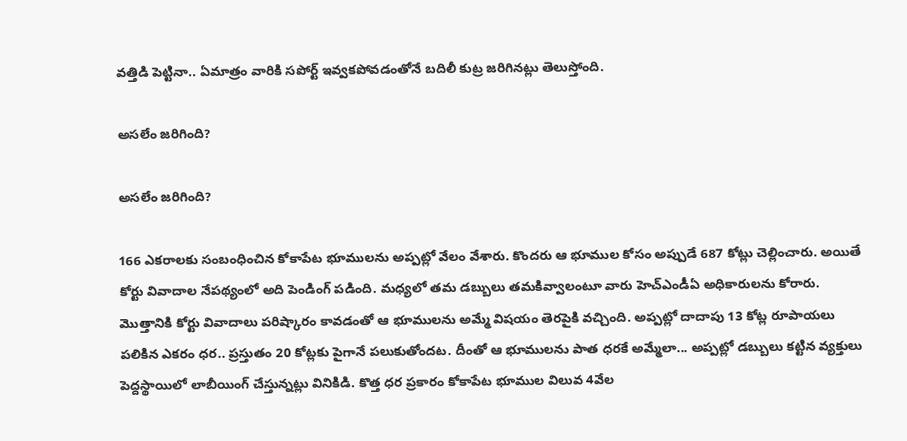వత్తిడి పెట్టినా.. ఏమాత్రం వారికి సపోర్ట్ ఇవ్వకపోవడంతోనే బదిలీ కుట్ర జరిగినట్లు తెలుస్తోంది.

అసలేం జరిగింది?

అసలేం జరిగింది?

166 ఎకరాలకు సంబంధించిన కోకాపేట భూములను అప్పట్లో వేలం వేశారు. కొందరు ఆ భూముల కోసం అప్పుడే 687 కోట్లు చెల్లించారు. అయితే కోర్టు వివాదాల నేపథ్యంలో అది పెండింగ్ పడింది. మధ్యలో తమ డబ్బులు తమకివ్వాలంటూ వారు హెచ్‌ఎండీఏ అధికారులను కోరారు. మొత్తానికి కోర్టు వివాదాలు పరిష్కారం కావడంతో ఆ భూములను అమ్మే విషయం తెరపైకి వచ్చింది. అప్పట్లో దాదాపు 13 కోట్ల రూపాయలు పలికిన ఎకరం ధర.. ప్రస్తుతం 20 కోట్లకు పైగానే పలుకుతోందట. దీంతో ఆ భూములను పాత ధరకే అమ్మేలా... అప్పట్లో డబ్బులు కట్టిన వ్యక్తులు పెద్దస్థాయిలో లాబీయింగ్ చేస్తున్నట్లు వినికిడి. కొత్త ధర ప్రకారం కోకాపేట భూముల విలువ 4వేల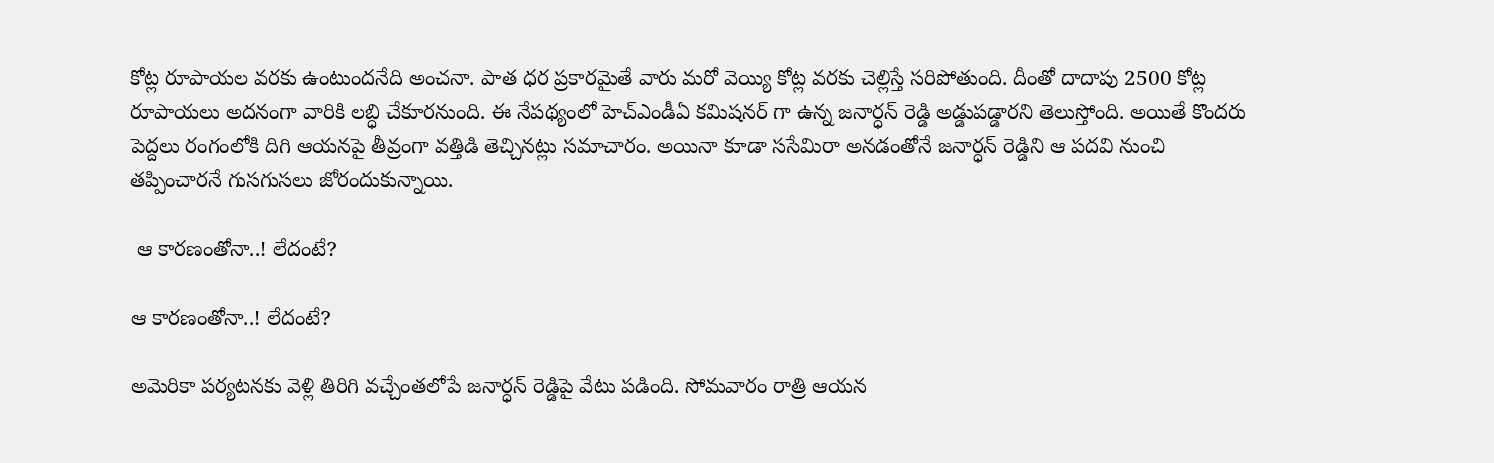కోట్ల రూపాయల వరకు ఉంటుందనేది అంచనా. పాత ధర ప్రకారమైతే వారు మరో వెయ్యి కోట్ల వరకు చెల్లిస్తే సరిపోతుంది. దీంతో దాదాపు 2500 కోట్ల రూపాయలు అదనంగా వారికి లబ్ధి చేకూరనుంది. ఈ నేపథ్యంలో హెచ్‌ఎండీఏ కమిషనర్ గా ఉన్న జనార్ధన్ రెడ్డి అడ్డుపడ్డారని తెలుస్తోంది. అయితే కొందరు పెద్దలు రంగంలోకి దిగి ఆయనపై తీవ్రంగా వత్తిడి తెచ్చినట్లు సమాచారం. అయినా కూడా ససేమిరా అనడంతోనే జనార్ధన్ రెడ్డిని ఆ పదవి నుంచి తప్పించారనే గుసగుసలు జోరందుకున్నాయి.

 ఆ కారణంతోనా..! లేదంటే?

ఆ కారణంతోనా..! లేదంటే?

అమెరికా పర్యటనకు వెళ్లి తిరిగి వచ్చేంతలోపే జనార్ధన్ రెడ్డిపై వేటు పడింది. సోమవారం రాత్రి ఆయన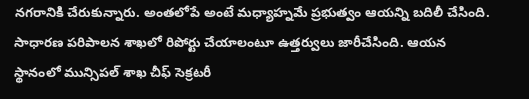నగరానికి చేరుకున్నారు. అంతలోపే అంటే మధ్యాహ్నమే ప్రభుత్వం ఆయన్ని బదిలీ చేసింది. సాధారణ పరిపాలన శాఖలో రిపోర్టు చేయాలంటూ ఉత్తర్వులు జారీచేసింది. ఆయన స్థానంలో మున్సిపల్‌ శాఖ చీఫ్ సెక్రటరీ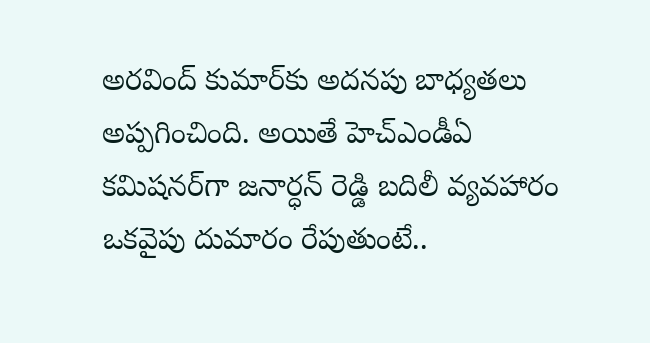అరవింద్‌ కుమార్‌కు అదనపు బాధ్యతలు అప్పగించింది. అయితే హెచ్‌ఎండీఏ కమిషనర్‌గా జనార్ధన్ రెడ్డి బదిలీ వ్యవహారం ఒకవైపు దుమారం రేపుతుంటే..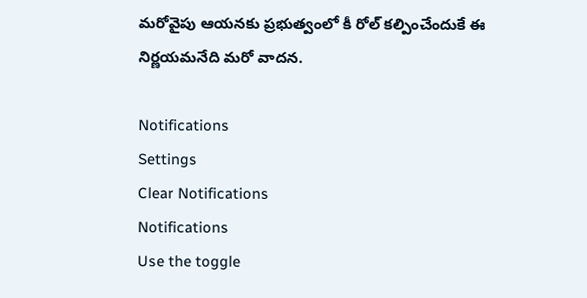మరోవైపు ఆయనకు ప్రభుత్వంలో కీ రోల్ కల్పించేందుకే ఈ నిర్ణయమనేది మరో వాదన.

Notifications
Settings
Clear Notifications
Notifications
Use the toggle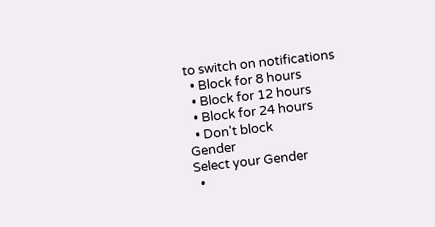to switch on notifications
  • Block for 8 hours
  • Block for 12 hours
  • Block for 24 hours
  • Don't block
Gender
Select your Gender
  •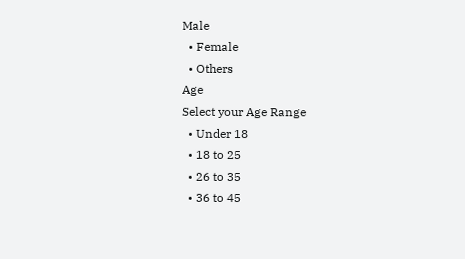Male
  • Female
  • Others
Age
Select your Age Range
  • Under 18
  • 18 to 25
  • 26 to 35
  • 36 to 45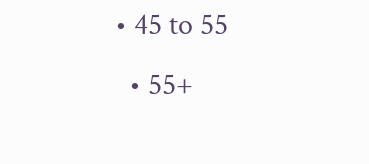• 45 to 55
  • 55+